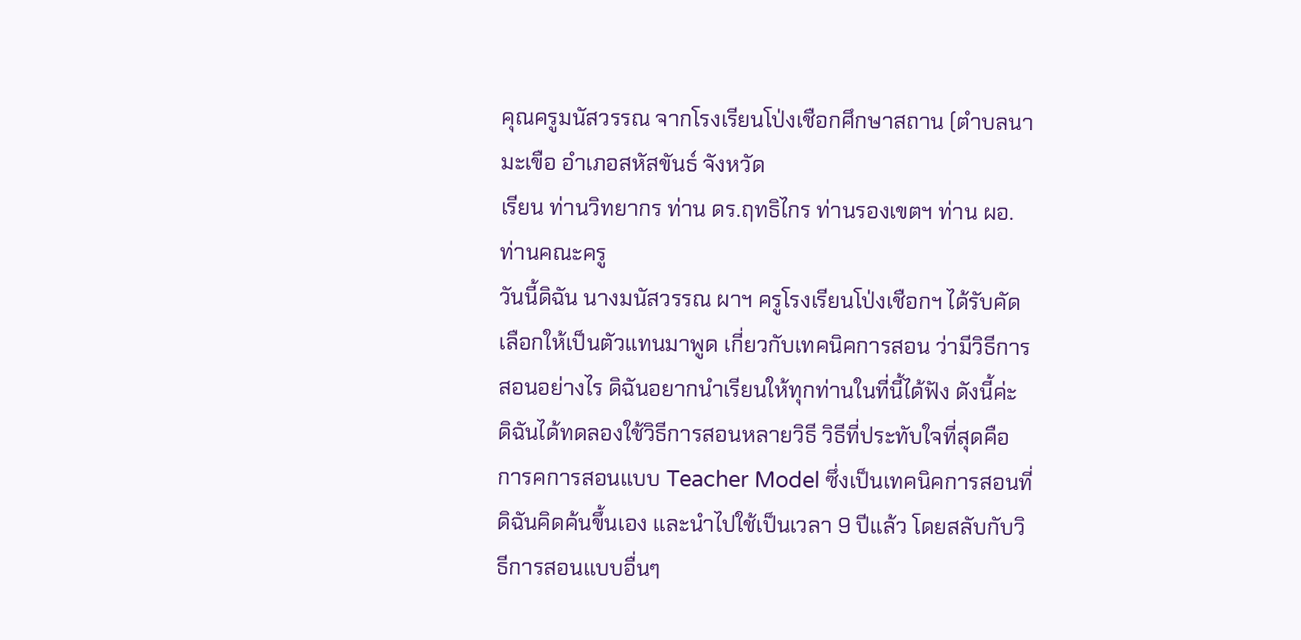คุณครูมนัสวรรณ จากโรงเรียนโป่งเชือกศึกษาสถาน (ตำบลนามะเขือ อำเภอสหัสขันธ์ จังหวัด
เรียน ท่านวิทยากร ท่าน ดร.ฤทธิไกร ท่านรองเขตฯ ท่าน ผอ. ท่านคณะครู
วันนี้ดิฉัน นางมนัสวรรณ ผาฯ ครูโรงเรียนโป่งเชือกฯ ได้รับคัดเลือกให้เป็นตัวแทนมาพูด เกี่ยวกับเทคนิคการสอน ว่ามีวิธีการสอนอย่างไร ดิฉันอยากนำเรียนให้ทุกท่านในที่นี้ได้ฟัง ดังนี้ค่ะ
ดิฉันได้ทดลองใช้วิธีการสอนหลายวิธี วิธีที่ประทับใจที่สุดคือ การคการสอนแบบ Teacher Model ซึ่งเป็นเทคนิคการสอนที่ดิฉันคิดค้นขึ้นเอง และนำไปใช้เป็นเวลา 9 ปีแล้ว โดยสลับกับวิธีการสอนแบบอื่นๆ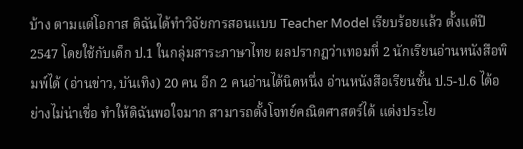บ้าง ตามแต่โอกาส ดิฉันได้ทำวิจัยการสอนแบบ Teacher Model เรียบร้อยแล้ว ตั้งแต่ปี 2547 โดยใช้กับเด็ก ป.1 ในกลุ่มสาระภาษาไทย ผลปรากฎว่าเทอมที่ 2 นักเรียนอ่านหนังสือพิมพ์ได้ (อ่านข่าว, บันเทิง) 20 คน อีก 2 คนอ่านได้นิดหนึ่ง อ่านหนังสือเรียนชั้น ป.5-ป.6 ได้อย่างไม่น่าเชื่อ ทำให้ดิฉันพอใจมาก สามารถตั้งโจทย์คณิตศาสตร์ได้ แต่งประโย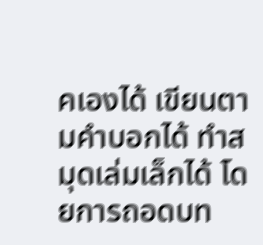คเองได้ เขียนตามคำบอกได้ ทำสมุดเล่มเล็กได้ โดยการถอดบท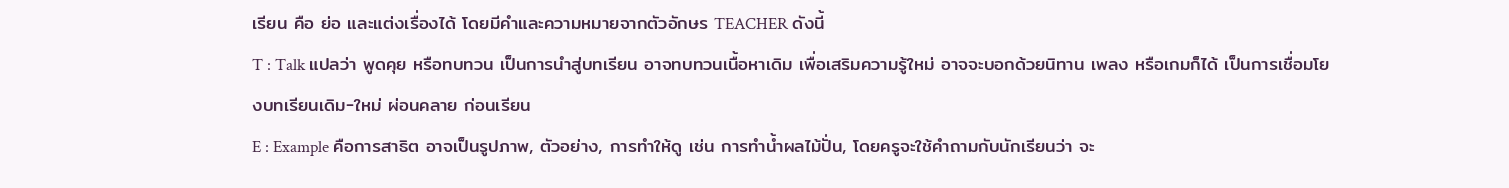เรียน คือ ย่อ และแต่งเรื่องได้ โดยมีคำและความหมายจากตัวอักษร TEACHER ดังนี้
T : Talk แปลว่า พูดคุย หรือทบทวน เป็นการนำสู่บทเรียน อาจทบทวนเนื้อหาเดิม เพื่อเสริมความรู้ใหม่ อาจจะบอกด้วยนิทาน เพลง หรือเกมก็ได้ เป็นการเชื่อมโยงบทเรียนเดิม-ใหม่ ผ่อนคลาย ก่อนเรียน
E : Example คือการสาธิต อาจเป็นรูปภาพ, ตัวอย่าง, การทำให้ดู เช่น การทำน้ำผลไม้ปั่น, โดยครูจะใช้คำถามกับนักเรียนว่า จะ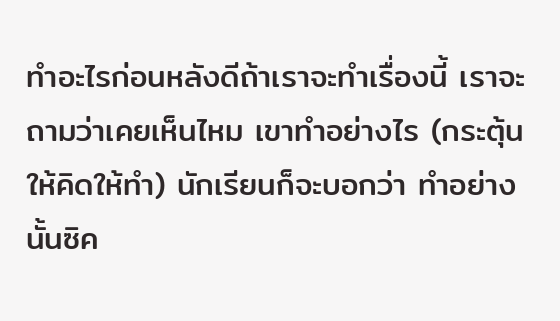ทำอะไรก่อนหลังดีถ้าเราจะทำเรื่องนี้ เราจะถามว่าเคยเห็นไหม เขาทำอย่างไร (กระตุ้นให้คิดให้ทำ) นักเรียนก็จะบอกว่า ทำอย่างนั้นซิค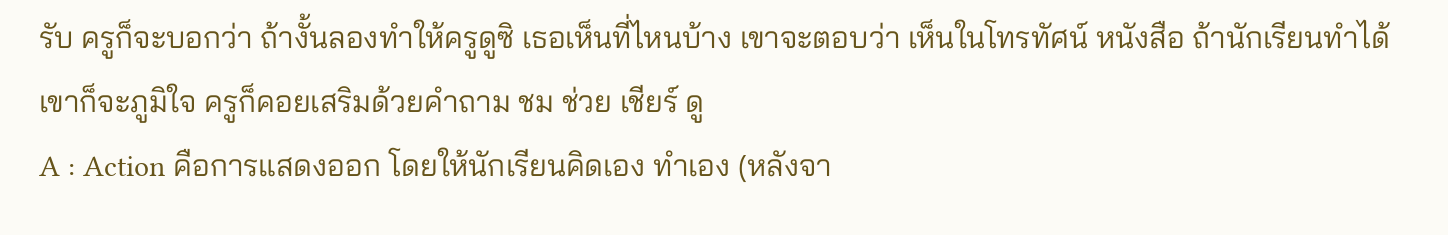รับ ครูก็จะบอกว่า ถ้างั้นลองทำให้ครูดูซิ เธอเห็นที่ไหนบ้าง เขาจะตอบว่า เห็นในโทรทัศน์ หนังสือ ถ้านักเรียนทำได้เขาก็จะภูมิใจ ครูก็คอยเสริมด้วยคำถาม ชม ช่วย เชียร์ ดู
A : Action คือการแสดงออก โดยให้นักเรียนคิดเอง ทำเอง (หลังจา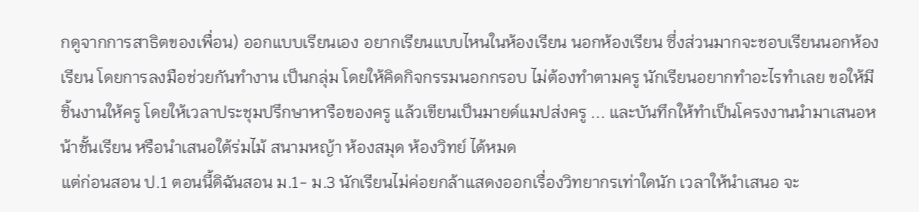กดูจากการสาธิตของเพื่อน) ออกแบบเรียนเอง อยากเรียนแบบไหนในห้องเรียน นอกห้องเรียน ซึ่งส่วนมากจะชอบเรียนนอกห้องเรียน โดยการลงมือช่วยกันทำงาน เป็นกลุ่ม โดยให้คิดกิจกรรมนอกกรอบ ไม่ต้องทำตามครู นักเรียนอยากทำอะไรทำเลย ขอให้มีชิ้นงานให้ครู โดยให้เวลาประชุมปรึกษาหารือของครู แล้วเขียนเป็นมายด์แมปส่งครู ... และบันทึกให้ทำเป็นโครงงานนำมาเสนอหน้าชั้นเรียน หรือนำเสนอใต้ร่มไม้ สนามหญ้า ห้องสมุด ห้องวิทย์ ได้หมด
แต่ก่อนสอน ป.1 ตอนนี้ดิฉันสอน ม.1- ม.3 นักเรียนไม่ค่อยกล้าแสดงออกเรื่องวิทยากรเท่าใดนัก เวลาให้นำเสนอ จะ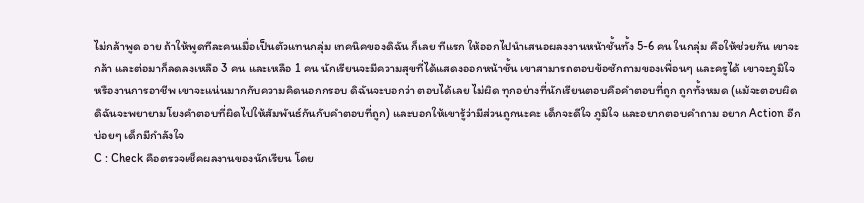ไม่กล้าพูด อาย ถ้าให้พูดทีละคนเมื่อเป็นตัวแทนกลุ่ม เทคนิคของดิฉัน ก็เลย ทีแรก ให้ออกไปนำเสนอผลงงานหน้าชั้นทั้ง 5-6 คน ในกลุ่ม คือให้ช่วยกัน เขาจะกล้า และต่อมาก็ลดลงเหลือ 3 คน และเหลือ 1 คน นักเรียนจะมีความสุขที่ได้แสดงออกหน้าชั้น เขาสามารถตอบข้อซักถามของเพื่อนๆ และครูได้ เขาจะภูมิใจ หรืองานการอาชีพ เขาจะแน่นมากกับความคิดนอกกรอบ ดิฉันจะบอกว่า ตอบได้เลย ไม่ผิด ทุกอย่างที่นักเรียนตอบคือคำตอบที่ถูก ถูกทั้งหมด (แม้จะตอบผิด ดิฉันจะพยายามโยงคำตอบที่ผิดไปให้สัมพันธ์กันกับคำตอบที่ถูก) และบอกให้เขารู้ว่ามีส่วนถูกนะคะ เด็กจะดีใจ ภูมิใจ และอยากตอบคำถาม อยาก Action อีกบ่อยๆ เด็กมีกำลังใจ
C : Check คือตรวจเช็คผลงานของนักเรียน โดย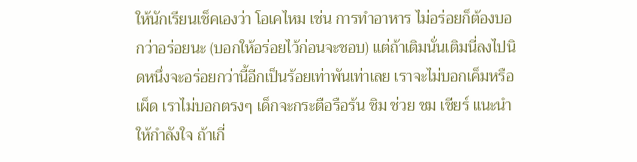ให้นักเรียนเช็คเองว่า โอเคไหม เช่น การทำอาหาร ไม่อร่อยก็ต้องบอกว่าอร่อยนะ (บอกให้อร่อยไว้ก่อนจะชอบ) แต่ถ้าเติมนั่นเติมนี่ลงไปนิดหนึ่งจะอร่อยกว่านี้อีกเป็นร้อยเท่าพันเท่าเลย เราจะไม่บอกเค็มหรือเผ็ด เราไม่บอกตรงๆ เด็กจะกระตือรือร้น ชิม ช่วย ชม เชียร์ แนะนำให้กำลังใจ ถ้าเกี่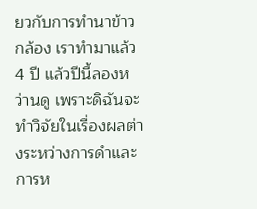ยวกับการทำนาข้าวกล้อง เราทำมาแล้ว 4 ปี แล้วปีนี้ลองหว่านดู เพราะดิฉันจะทำวิจัยในเรื่องผลต่างระหว่างการดำและการห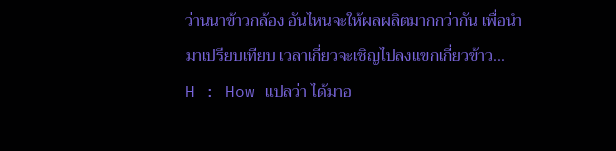ว่านนาข้าวกล้อง อันไหนจะให้ผลผลิตมากกว่ากัน เพื่อนำมาเปรียบเทียบ เวลาเกี่ยวจะเชิญไปลงแขกเกี่ยวข้าว...
H : How แปลว่า ได้มาอ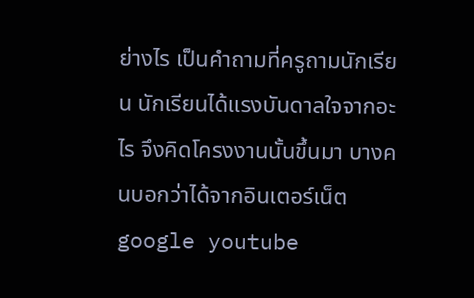ย่างไร เป็นคำถามที่ครูถามนักเรียน นักเรียนได้แรงบันดาลใจจากอะไร จึงคิดโครงงานนั้นขึ้นมา บางคนบอกว่าได้จากอินเตอร์เน็ต google youtube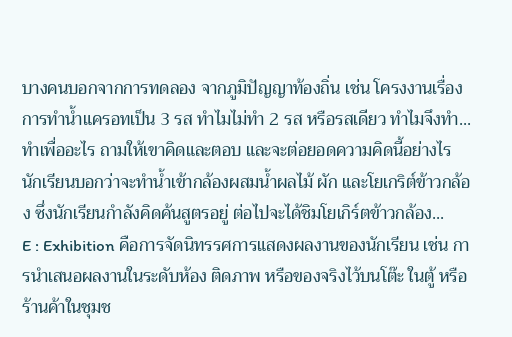บางคนบอกจากการทดลอง จากภูมิปัญญาท้องถิ่น เช่น โครงงานเรื่องการทำน้ำแครอทเป็น 3 รส ทำไมไม่ทำ 2 รส หรือรสเดียว ทำไมจึงทำ... ทำเพื่ออะไร ถามให้เขาคิดและตอบ และจะต่อยอดความคิดนี้อย่างไร นักเรียนบอกว่าจะทำน้ำเข้ากล้องผสมน้ำผลไม้ ผัก และโยเกริต์ข้าวกล้อง ซึ่งนักเรียนกำลังคิดค้นสูตรอยู่ ต่อไปจะได้ชิมโยเกิร์ตข้าวกล้อง...
E : Exhibition คือการจัดนิทรรศการแสดงผลงานของนักเรียน เช่น การนำเสนอผลงานในระดับห้อง ติดภาพ หรือของจริงไว้บนโต๊ะ ในตู้ หรือร้านค้าในชุมช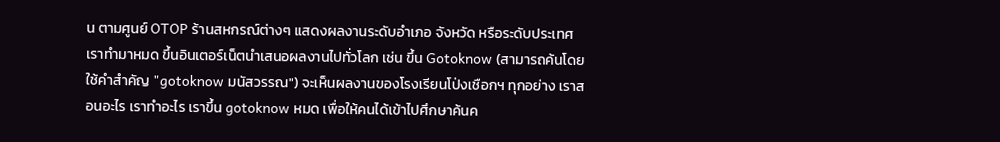น ตามศูนย์ OTOP ร้านสหกรณ์ต่างๆ แสดงผลงานระดับอำเภอ จังหวัด หรือระดับประเทศ เราทำมาหมด ขึ้นอินเตอร์เน็ตนำเสนอผลงานไปทั่วโลก เช่น ขึ้น Gotoknow (สามารถค้นโดยใช้คำสำคัญ "gotoknow มนัสวรรณ") จะเห็นผลงานของโรงเรียนโป่งเชือกฯ ทุกอย่าง เราสอนอะไร เราทำอะไร เราขึ้น gotoknow หมด เพื่อให้คนได้เข้าไปศึกษาค้นค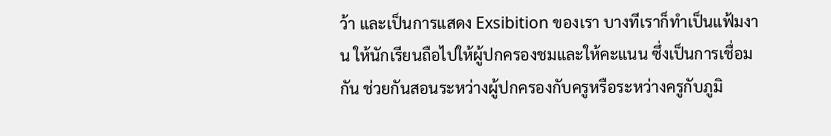ว้า และเป็นการแสดง Exsibition ของเรา บางทีเราก็ทำเป็นแฟ้มงาน ให้นักเรียนถือไปให้ผู้ปกครองชมและให้คะแนน ซึ่งเป็นการเชื่อมกัน ช่วยกันสอนระหว่างผู้ปกครองกับครูหรือระหว่างครูกับภูมิ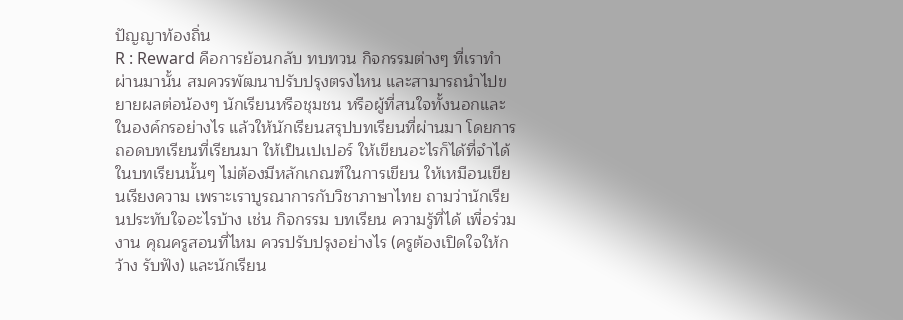ปัญญาท้องถิ่น
R : Reward คือการย้อนกลับ ทบทวน กิจกรรมต่างๆ ที่เราทำผ่านมานั้น สมควรพัฒนาปรับปรุงตรงไหน และสามารถนำไปขยายผลต่อน้องๆ นักเรียนหรือชุมชน หรือผู้ที่สนใจทั้งนอกและในองค์กรอย่างไร แล้วให้นักเรียนสรุปบทเรียนที่ผ่านมา โดยการถอดบทเรียนที่เรียนมา ให้เป็นเปเปอร์ ให้เขียนอะไรก็ได้ที่จำได้ในบทเรียนนั้นๆ ไม่ต้องมีหลักเกณฑ์ในการเขียน ให้เหมือนเขียนเรียงความ เพราะเราบูรณาการกับวิชาภาษาไทย ถามว่านักเรียนประทับใจอะไรบ้าง เช่น กิจกรรม บทเรียน ความรู้ที่ได้ เพื่อร่วมงาน คุณครูสอนที่ไหม ควรปรับปรุงอย่างไร (ครูต้องเปิดใจให้กว้าง รับฟัง) และนักเรียน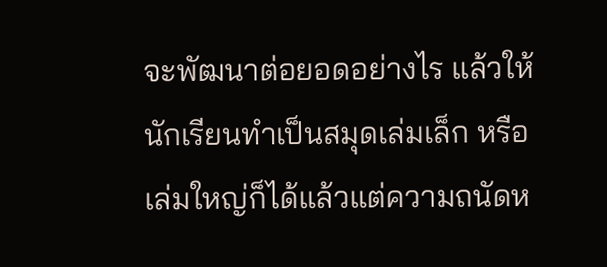จะพัฒนาต่อยอดอย่างไร แล้วให้นักเรียนทำเป็นสมุดเล่มเล็ก หรือเล่มใหญ่ก็ได้แล้วแต่ความถนัดห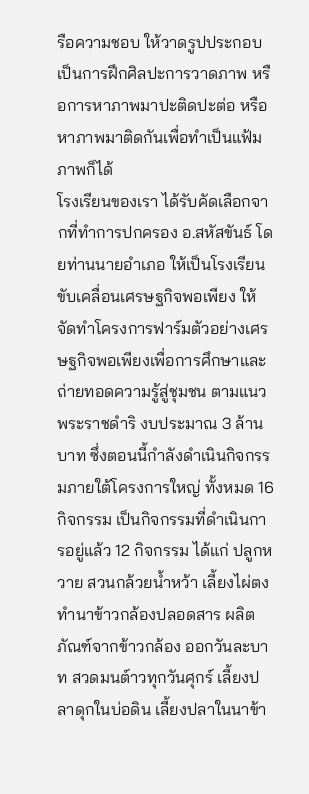รือความชอบ ให้วาดรูปประกอบเป็นการฝึกศิลปะการวาดภาพ หรือการหาภาพมาปะติดปะต่อ หรือหาภาพมาติดกันเพื่อทำเป็นแฟ้มภาพก็ได้
โรงเรียนของเรา ได้รับคัดเลือกจากที่ทำการปกครอง อ.สหัสขันธ์ โดยท่านนายอำเภอ ให้เป็นโรงเรียนขับเคลื่อนเศรษฐกิจพอเพียง ให้จัดทำโครงการฟาร์มตัวอย่างเศรษฐกิจพอเพียงเพื่อการศึกษาและถ่ายทอดความรู้สู่ชุมชน ตามแนวพระราชดำริ งบประมาณ 3 ล้านบาท ซึ่งตอนนี้กำลังดำเนินกิจกรรมภายใต้โครงการใหญ่ ทั้งหมด 16 กิจกรรม เป็นกิจกรรมที่ดำเนินการอยู่แล้ว 12 กิจกรรม ได้แก่ ปลูกหวาย สวนกล้วยน้ำหว้า เลี้ยงไผ่ตง ทำนาข้าวกล้องปลอดสาร ผลิตภัณฑ์จากข้าวกล้อง ออกวันละบาท สวดมนต์าวทุกวันศุกร์ เลี้ยงปลาดุกในบ่อดิน เลี้ยงปลาในนาข้า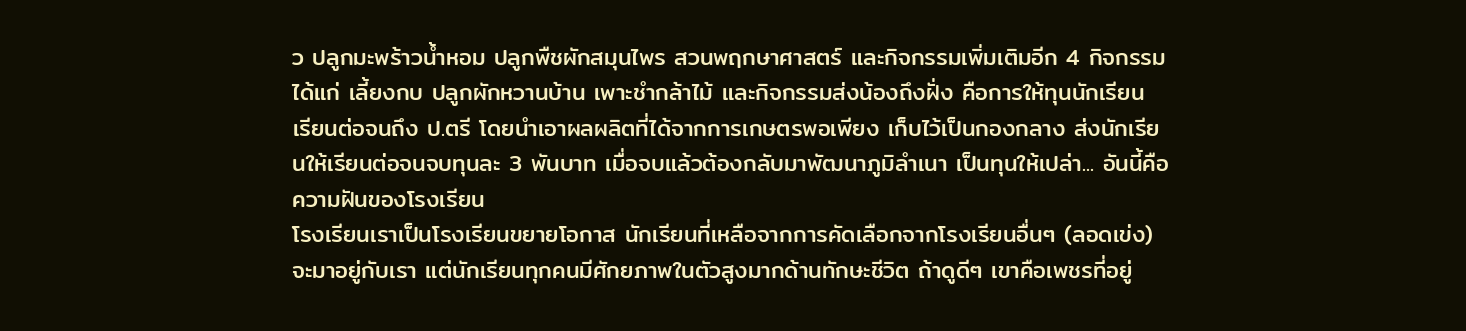ว ปลูกมะพร้าวน้ำหอม ปลูกพืชผักสมุนไพร สวนพฤกษาศาสตร์ และกิจกรรมเพิ่มเติมอีก 4 กิจกรรม ได้แก่ เลี้ยงกบ ปลูกผักหวานบ้าน เพาะชำกล้าไม้ และกิจกรรมส่งน้องถึงฝั่ง คือการให้ทุนนักเรียน เรียนต่อจนถึง ป.ตรี โดยนำเอาผลผลิตที่ได้จากการเกษตรพอเพียง เก็บไว้เป็นกองกลาง ส่งนักเรียนให้เรียนต่อจนจบทุนละ 3 พันบาท เมื่อจบแล้วต้องกลับมาพัฒนาภูมิลำเนา เป็นทุนให้เปล่า... อันนี้คือความฝันของโรงเรียน
โรงเรียนเราเป็นโรงเรียนขยายโอกาส นักเรียนที่เหลือจากการคัดเลือกจากโรงเรียนอื่นๆ (ลอดเข่ง) จะมาอยู่กับเรา แต่นักเรียนทุกคนมีศักยภาพในตัวสูงมากด้านทักษะชีวิต ถ้าดูดีๆ เขาคือเพชรที่อยู่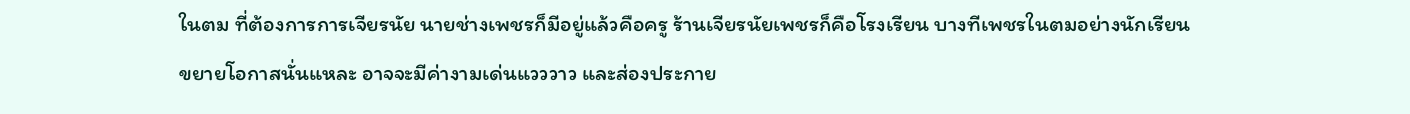ในตม ที่ต้องการการเจียรนัย นายช่างเพชรก็มีอยู่แล้วคือครู ร้านเจียรนัยเพชรก็คือโรงเรียน บางทีเพชรในตมอย่างนักเรียนขยายโอกาสนั่นแหละ อาจจะมีค่างามเด่นแวววาว และส่องประกาย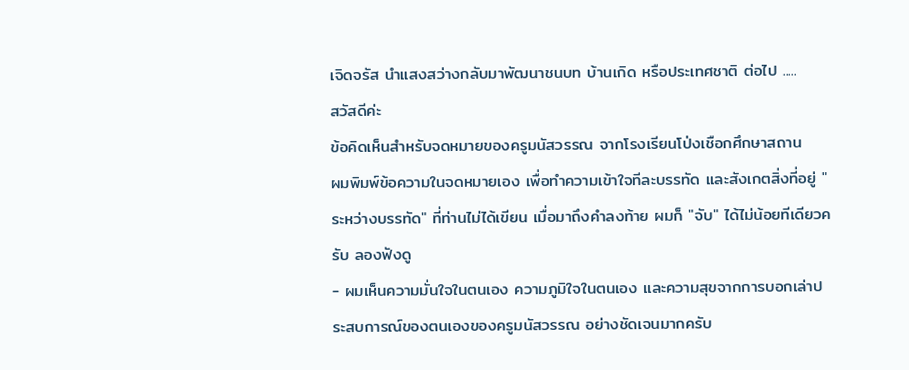เจิดจรัส นำแสงสว่างกลับมาพัฒนาชนบท บ้านเกิด หรือประเทศชาติ ต่อไป .....
สวัสดีค่ะ
ข้อคิดเห็นสำหรับจดหมายของครูมนัสวรรณ จากโรงเรียนโป่งเชือกศึกษาสถาน
ผมพิมพ์ข้อความในจดหมายเอง เพื่อทำความเข้าใจทีละบรรทัด และสังเกตสิ่งที่อยู่ "ระหว่างบรรทัด" ที่ท่านไม่ได้เขียน เมื่อมาถึงคำลงท้าย ผมก็ "จับ" ได้ไม่น้อยทีเดียวครับ ลองฟังดู
- ผมเห็นความมั่นใจในตนเอง ความภูมิใจในตนเอง และความสุขจากการบอกเล่าประสบการณ์ของตนเองของครูมนัสวรรณ อย่างชัดเจนมากครับ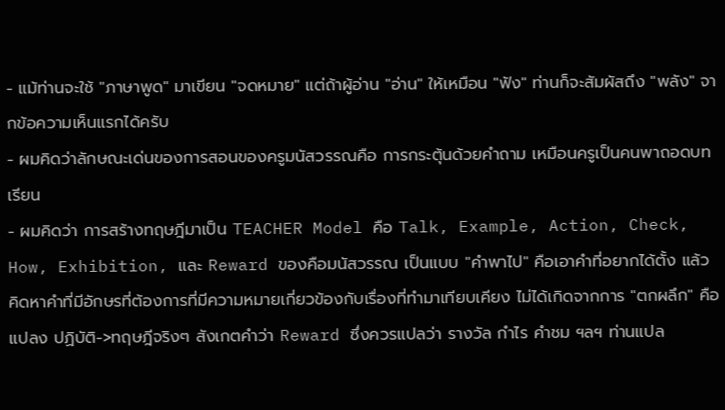- แม้ท่านจะใช้ "ภาษาพูด" มาเขียน "จดหมาย" แต่ถ้าผู้อ่าน "อ่าน" ให้เหมือน "ฟัง" ท่านก็จะสัมผัสถึง "พลัง" จากข้อความเห็นแรกได้ครับ
- ผมคิดว่าลักษณะเด่นของการสอนของครูมนัสวรรณคือ การกระตุ้นด้วยคำถาม เหมือนครูเป็นคนพาถอดบทเรียน
- ผมคิดว่า การสร้างทฤษฎีมาเป็น TEACHER Model คือ Talk, Example, Action, Check, How, Exhibition, และ Reward ของคือมนัสวรรณ เป็นแบบ "คำพาไป" คือเอาคำที่อยากได้ตั้ง แล้วคิดหาคำที่มีอักษรที่ต้องการที่มีความหมายเกี่ยวข้องกับเรื่องที่ทำมาเทียบเคียง ไม่ได้เกิดจากการ "ตกผลึก" คือแปลง ปฏิบัติ->ทฤษฎีจริงๆ สังเกตคำว่า Reward ซึ่งควรแปลว่า รางวัล กำไร คำชม ฯลฯ ท่านแปล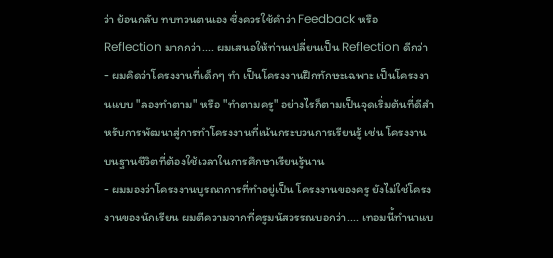ว่า ย้อนกลับ ทบทวนตนเอง ซึ่งควรใช้คำว่า Feedback หรือ Reflection มากกว่า.... ผมเสนอให้ท่านเปลี่ยนเป็น Reflection ดีกว่า
- ผมคิดว่าโครงงานที่เด็กๆ ทำ เป็นโครงงานฝึกทักษะเฉพาะ เป็นโครงงานแบบ "ลองทำตาม" หรือ "ทำตามครู" อย่างไรก็ตามเป็นจุดเริ่มต้นที่ดีสำหรับการพัฒนาสู่การทำโครงงานที่เน้นกระบวนการเรียนรู้ เช่น โครงงานบนฐานชีวิตที่ต้องใช้เวลาในการศึกษาเรียนรู้นาน
- ผมมองว่าโครงงานบูรณาการที่ทำอยู่เป็น โครงงานของครู ยังไม่ใช่โครงงานของนักเรียน ผมตีความจากที่ครูมนัสวรรณบอกว่า.... เทอมนี้ทำนาแบ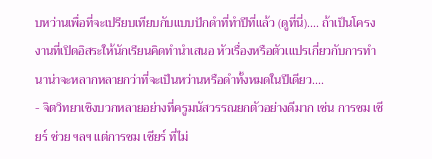บหว่านเพื่อที่จะเปรียบเทียบกับแบบปักดำที่ทำปีที่แล้ว (ดูที่นี่).... ถ้าเป็นโครงงานที่เปิดอิสระให้นักเรียนคิดทำนำเสนอ หัวเรื่องหรือตัวเแปรเกี่ยวกับการทำนาน่าจะหลากหลายกว่าที่จะเป็นหว่านหรือดำทั้งหมดในปีเดียว....
- จิตวิทยาเชิงบวกหลายอย่างที่ครูมนัสวรรณยกตัวอย่างดีมาก เช่น การชม เชียร์ ช่วย ฯลฯ แต่การชม เชียร์ ที่ไม่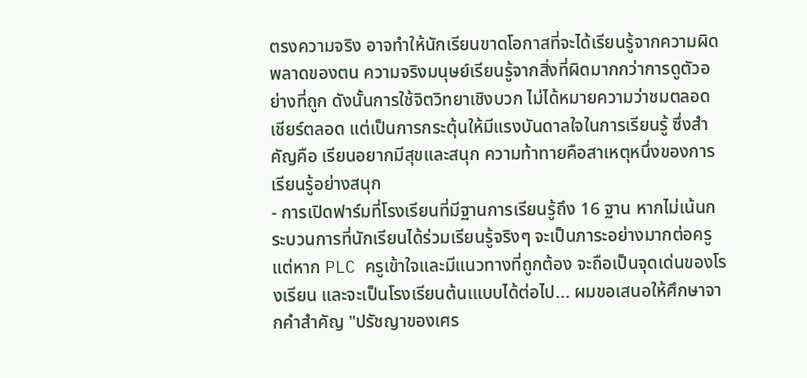ตรงความจริง อาจทำให้นักเรียนขาดโอกาสที่จะได้เรียนรู้จากความผิดพลาดของตน ความจริงมนุษย์เรียนรู้จากสิ่งที่ผิดมากกว่าการดูตัวอย่างที่ถูก ดังนั้นการใช้จิตวิทยาเชิงบวก ไม่ได้หมายความว่าชมตลอด เชียร์ตลอด แต่เป็นการกระตุ้นให้มีแรงบันดาลใจในการเรียนรู้ ซึ่งสำคัญคือ เรียนอยากมีสุขและสนุก ความท้าทายคือสาเหตุหนึ่งของการเรียนรู้อย่างสนุก
- การเปิดฟาร์มที่โรงเรียนที่มีฐานการเรียนรู้ถึง 16 ฐาน หากไม่เน้นกระบวนการที่นักเรียนได้ร่วมเรียนรู้จริงๆ จะเป็นภาระอย่างมากต่อครู แต่หาก PLC ครูเข้าใจและมีแนวทางที่ถูกต้อง จะถือเป็นจุดเด่นของโรงเรียน และจะเป็นโรงเรียนต้นเแบบได้ต่อไป... ผมขอเสนอให้ศึกษาจากคำสำคัญ "ปรัชญาของเศร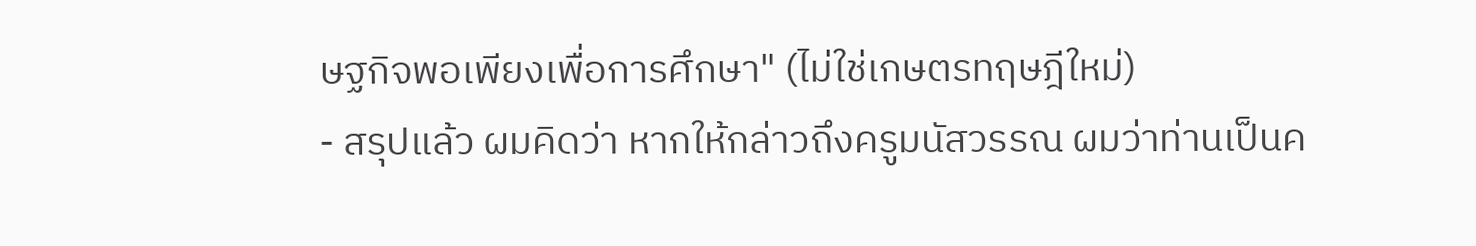ษฐกิจพอเพียงเพื่อการศึกษา" (ไม่ใช่เกษตรทฤษฎีใหม่)
- สรุปแล้ว ผมคิดว่า หากให้กล่าวถึงครูมนัสวรรณ ผมว่าท่านเป็นค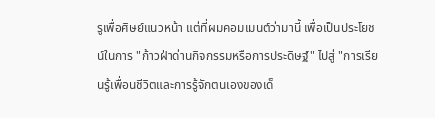รูเพื่อศิษย์แนวหน้า แต่ที่ผมคอมเมนต์ว่ามานี้ เพื่อเป็นประโยชน์ในการ "ก้าวฝ่าด่านกิจกรรมหรือการประดิษฐ์" ไปสู่ "การเรียนรู้เพื่อนชีวิตและการรู้จักตนเองของเด็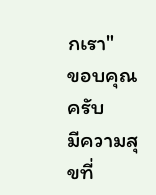กเรา"
ขอบคุณครับ
มีความสุขที่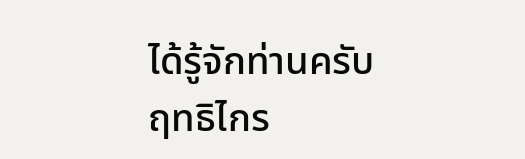ได้รู้จักท่านครับ
ฤทธิไกร